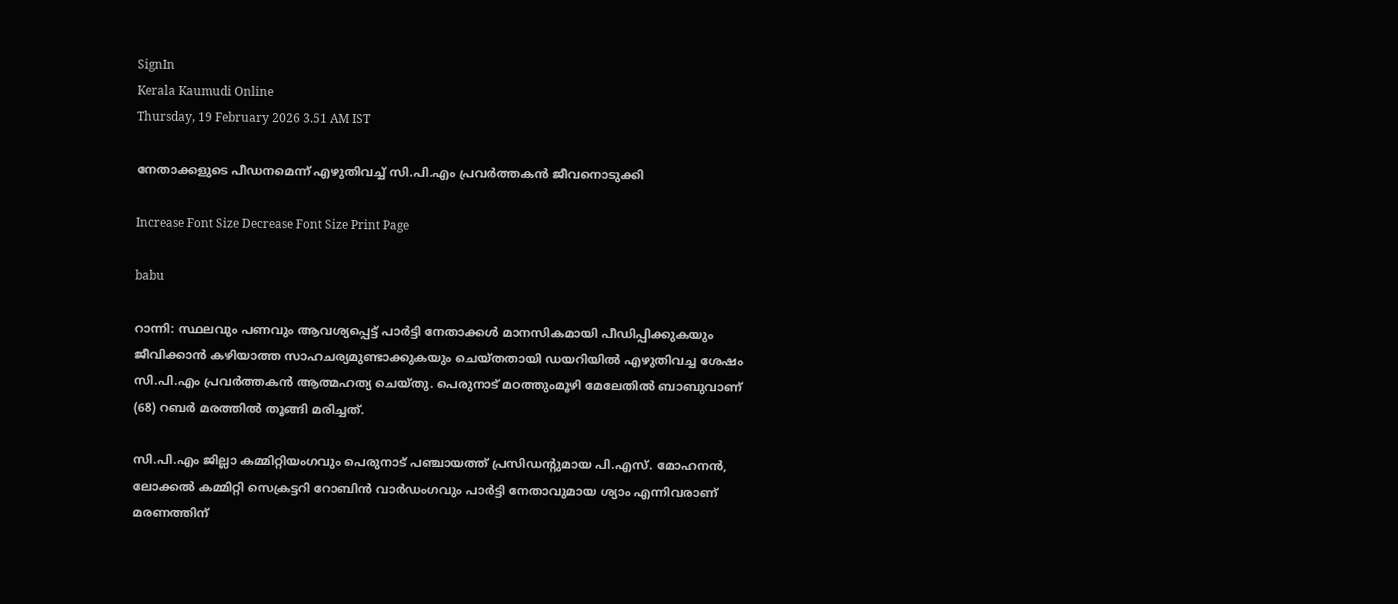SignIn
Kerala Kaumudi Online
Thursday, 19 February 2026 3.51 AM IST

നേതാക്കളുടെ പീഡനമെന്ന് എഴുതിവച്ച് സി.പി.എം പ്രവർത്തകൻ ജീവനൊടുക്കി

Increase Font Size Decrease Font Size Print Page

babu

റാന്നി: സ്ഥലവും പണവും ആവശ്യപ്പെട്ട് പാർട്ടി നേതാക്കൾ മാനസികമായി പീഡിപ്പിക്കുകയും ജീവിക്കാൻ കഴിയാത്ത സാഹചര്യമുണ്ടാക്കുകയും ചെയ്‌തതായി ഡയറിയിൽ എഴുതിവച്ച ശേഷം സി.പി.എം പ്രവർത്തകൻ ആത്മഹത്യ ചെയ്തു. പെരുനാട് മഠത്തുംമൂഴി മേലേതിൽ ബാബുവാണ് (68) റബർ മരത്തിൽ തൂങ്ങി മരിച്ചത്.

സി.പി.എം ജില്ലാ കമ്മിറ്റിയംഗവും പെരുനാട് പഞ്ചായത്ത് പ്രസിഡന്റുമായ പി.എസ്. മോഹനൻ, ലോക്കൽ കമ്മിറ്റി സെക്രട്ടറി റോബിൻ വാർഡംഗവും പാർട്ടി നേതാവുമായ ശ്യാം എന്നിവരാണ് മരണത്തിന്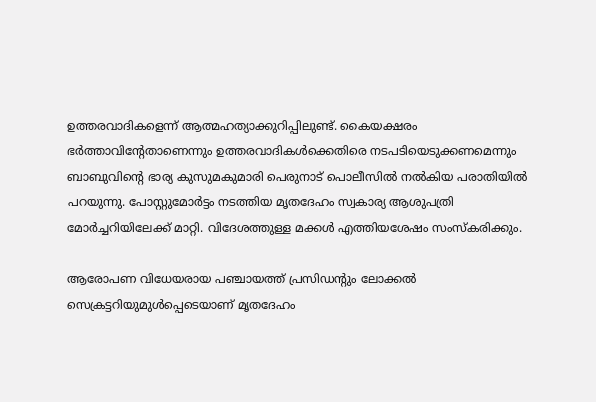ഉത്തരവാദികളെന്ന് ആത്മഹത്യാക്കുറിപ്പിലുണ്ട്. കൈയക്ഷരം ഭർത്താവിന്റേതാണെന്നും ഉത്തരവാദികൾക്കെതിരെ നടപടിയെടുക്കണമെന്നും ബാബുവിന്റെ ഭാര്യ കുസുമകുമാരി പെരുനാട് പൊലീസിൽ നൽകിയ പരാതിയിൽ പറയുന്നു. പോസ്റ്റുമോർട്ടം നടത്തിയ മൃതദേഹം സ്വകാര്യ ആശുപത്രി മോർച്ചറിയിലേക്ക് മാറ്റി. വിദേശത്തുള്ള മക്കൾ എത്തിയശേഷം സംസ്‌കരിക്കും.

ആരോപണ വിധേയരായ പഞ്ചായത്ത് പ്രസിഡന്റും ലോക്കൽ സെക്രട്ടറിയുമുൾപ്പെടെയാണ് മൃതദേഹം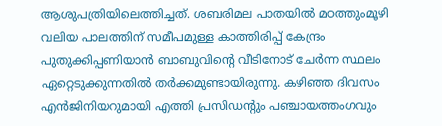ആശുപത്രിയിലെത്തിച്ചത്. ശബരിമല പാതയിൽ മഠത്തുംമൂഴി വലിയ പാലത്തിന് സമീപമുള്ള കാത്തിരിപ്പ് കേന്ദ്രം പുതുക്കിപ്പണിയാൻ ബാബുവിന്റെ വീടിനോട് ചേർന്ന സ്ഥലം ഏറ്റെടുക്കുന്നതിൽ തർക്കമുണ്ടായിരുന്നു. കഴിഞ്ഞ ദിവസം എൻജിനിയറുമായി എത്തി പ്രസിഡന്റും പഞ്ചായത്തംഗവും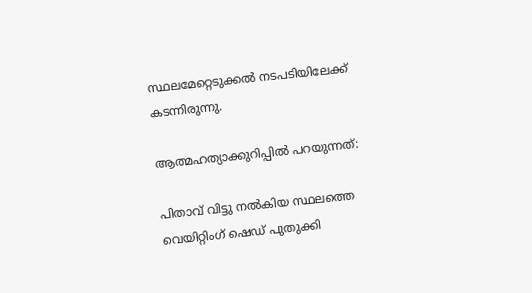സ്ഥലമേറ്റെടുക്കൽ നടപടിയിലേക്ക് കടന്നിരുന്നു.

ആത്മഹത്യാക്കുറിപ്പിൽ പറയുന്നത്:

പിതാവ് വിട്ടു നൽകിയ സ്ഥലത്തെ വെയിറ്റിംഗ് ഷെഡ് പുതുക്കി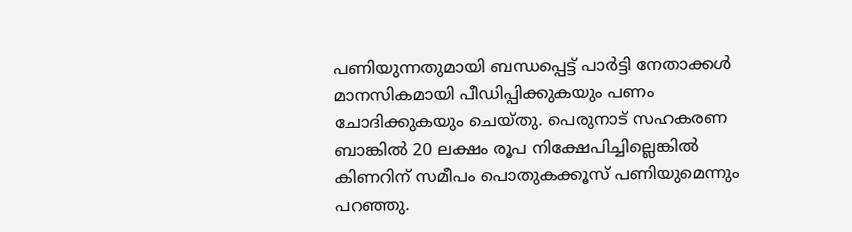പണിയുന്നതുമായി ബന്ധപ്പെട്ട് പാർട്ടി നേതാക്കൾ മാനസികമായി പീഡിപ്പിക്കുകയും പണം ചോദിക്കുകയും ചെയ്‌തു. പെരുനാട് സഹകരണ ബാങ്കിൽ 20 ലക്ഷം രൂപ നിക്ഷേപിച്ചില്ലെങ്കിൽ കിണറിന് സമീപം പൊതുകക്കൂസ് പണിയുമെന്നും പറഞ്ഞു.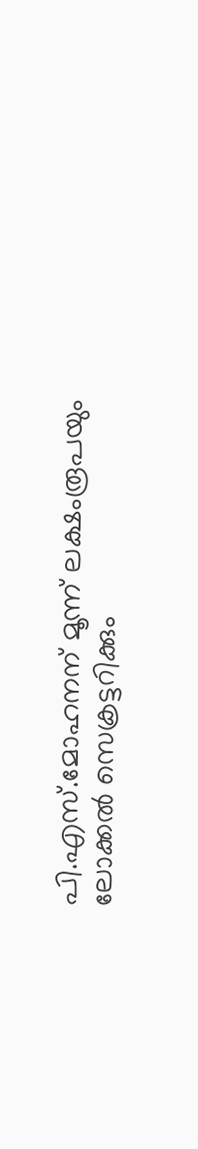പി.എസ്.മോഹനന് മൂന്ന് ലക്ഷംരൂപയും ലോക്കൽ സെക്രട്ടറിക്കും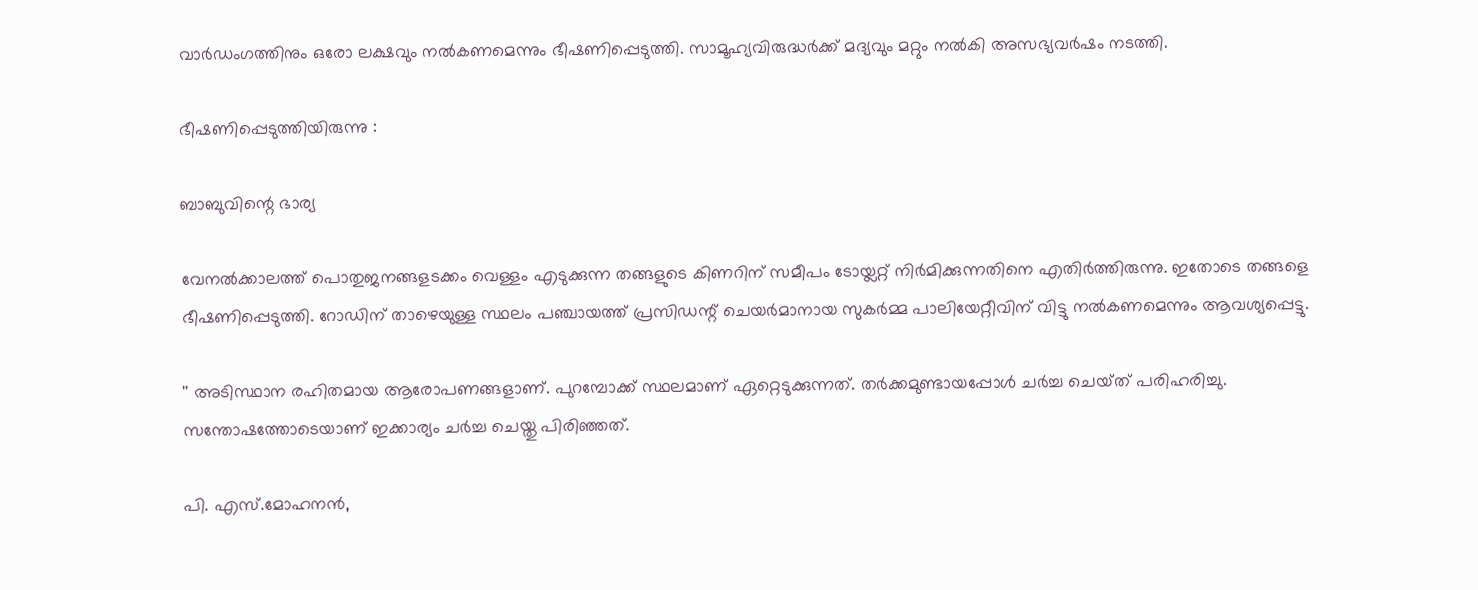വാർഡംഗത്തിനും ഒരോ ലക്ഷവും നൽകണമെന്നും ഭീഷണിപ്പെടുത്തി. സാമൂഹ്യവിരുദ്ധർക്ക് മദ്യവും മറ്റും നൽകി അസഭ്യവർഷം നടത്തി.

ഭീഷണിപ്പെടുത്തിയിരുന്നു :

ബാബുവിന്റെ ഭാര്യ

വേനൽക്കാലത്ത് പൊതുജനങ്ങളടക്കം വെള്ളം എടുക്കുന്ന തങ്ങളുടെ കിണറിന് സമീപം ടോയ്ലറ്റ് നിർമിക്കുന്നതിനെ എതിർത്തിരുന്നു. ഇതോടെ തങ്ങളെ ഭീഷണിപ്പെടുത്തി. റോഡിന് താഴെയുള്ള സ്ഥലം പഞ്ചായത്ത് പ്രസിഡന്റ് ചെയർമാനായ സുകർമ്മ പാലിയേറ്റീവിന് വിട്ടു നൽകണമെന്നും ആവശ്യപ്പെട്ടു.

'' അടിസ്ഥാന രഹിതമായ ആരോപണങ്ങളാണ്. പുറമ്പോക്ക് സ്ഥലമാണ് ഏറ്റെടുക്കുന്നത്. തർക്കമുണ്ടായപ്പോൾ ചർച്ച ചെയ്‌ത് പരിഹരിച്ചു. സന്തോഷത്തോടെയാണ് ഇക്കാര്യം ചർച്ച ചെയ്തു പിരിഞ്ഞത്.

പി. എസ്.മോഹനൻ,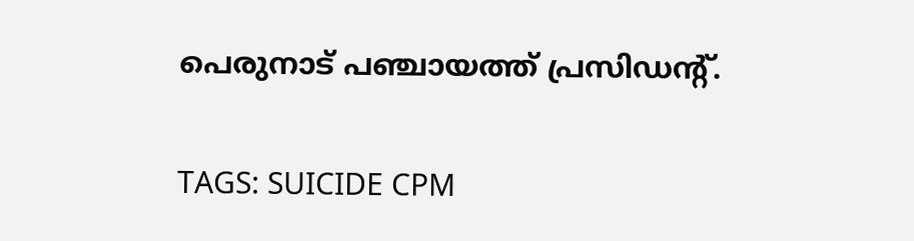പെരുനാട് പഞ്ചായത്ത് പ്രസിഡന്റ്.

TAGS: SUICIDE CPM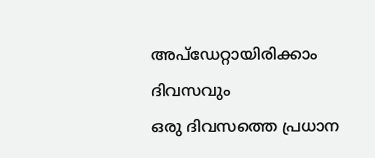അപ്ഡേറ്റായിരിക്കാം ദിവസവും
ഒരു ദിവസത്തെ പ്രധാന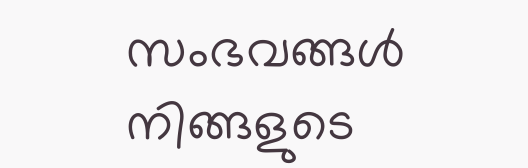സംഭവങ്ങൾ നിങ്ങളുടെ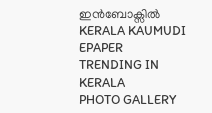ഇൻബോക്സിൽ
KERALA KAUMUDI EPAPER
TRENDING IN KERALA
PHOTO GALLERY